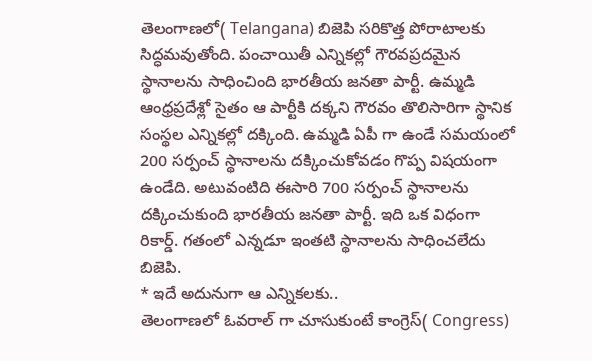తెలంగాణలో( Telangana) బిజెపి సరికొత్త పోరాటాలకు సిద్ధమవుతోంది. పంచాయితీ ఎన్నికల్లో గౌరవప్రదమైన స్థానాలను సాధించింది భారతీయ జనతా పార్టీ. ఉమ్మడి ఆంధ్రప్రదేశ్లో సైతం ఆ పార్టీకి దక్కని గౌరవం తొలిసారిగా స్థానిక సంస్థల ఎన్నికల్లో దక్కింది. ఉమ్మడి ఏపీ గా ఉండే సమయంలో 200 సర్పంచ్ స్థానాలను దక్కించుకోవడం గొప్ప విషయంగా ఉండేది. అటువంటిది ఈసారి 700 సర్పంచ్ స్థానాలను దక్కించుకుంది భారతీయ జనతా పార్టీ. ఇది ఒక విధంగా రికార్డ్. గతంలో ఎన్నడూ ఇంతటి స్థానాలను సాధించలేదు బిజెపి.
* ఇదే అదునుగా ఆ ఎన్నికలకు..
తెలంగాణలో ఓవరాల్ గా చూసుకుంటే కాంగ్రెస్( Congress)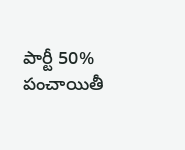పార్టీ 50% పంచాయితీ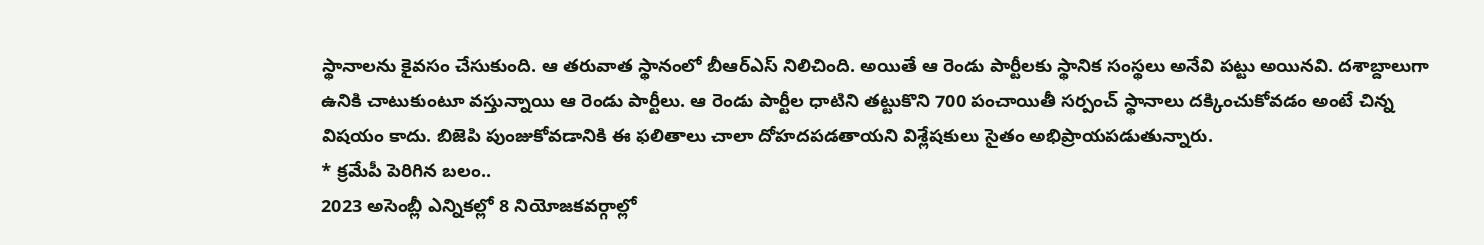స్థానాలను కైవసం చేసుకుంది. ఆ తరువాత స్థానంలో బీఆర్ఎస్ నిలిచింది. అయితే ఆ రెండు పార్టీలకు స్థానిక సంస్థలు అనేవి పట్టు అయినవి. దశాబ్దాలుగా ఉనికి చాటుకుంటూ వస్తున్నాయి ఆ రెండు పార్టీలు. ఆ రెండు పార్టీల ధాటిని తట్టుకొని 700 పంచాయితీ సర్పంచ్ స్థానాలు దక్కించుకోవడం అంటే చిన్న విషయం కాదు. బిజెపి పుంజుకోవడానికి ఈ ఫలితాలు చాలా దోహదపడతాయని విశ్లేషకులు సైతం అభిప్రాయపడుతున్నారు.
* క్రమేపీ పెరిగిన బలం..
2023 అసెంబ్లీ ఎన్నికల్లో 8 నియోజకవర్గాల్లో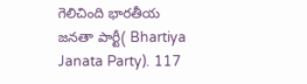గెలిచింది భారతీయ జనతా పార్టీ( Bhartiya Janata Party). 117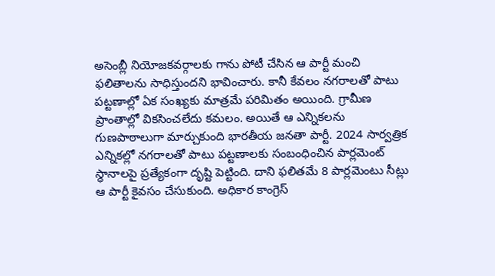అసెంబ్లీ నియోజకవర్గాలకు గాను పోటీ చేసిన ఆ పార్టీ మంచి ఫలితాలను సాధిస్తుందని భావించారు. కానీ కేవలం నగరాలతో పాటు పట్టణాల్లో ఏక సంఖ్యకు మాత్రమే పరిమితం అయింది. గ్రామీణ ప్రాంతాల్లో వికసించలేదు కమలం. అయితే ఆ ఎన్నికలను గుణపాఠాలుగా మార్చుకుంది భారతీయ జనతా పార్టీ. 2024 సార్వత్రిక ఎన్నికల్లో నగరాలతో పాటు పట్టణాలకు సంబంధించిన పార్లమెంట్ స్థానాలపై ప్రత్యేకంగా దృష్టి పెట్టింది. దాని ఫలితమే 8 పార్లమెంటు సీట్లు ఆ పార్టీ కైవసం చేసుకుంది. అధికార కాంగ్రెస్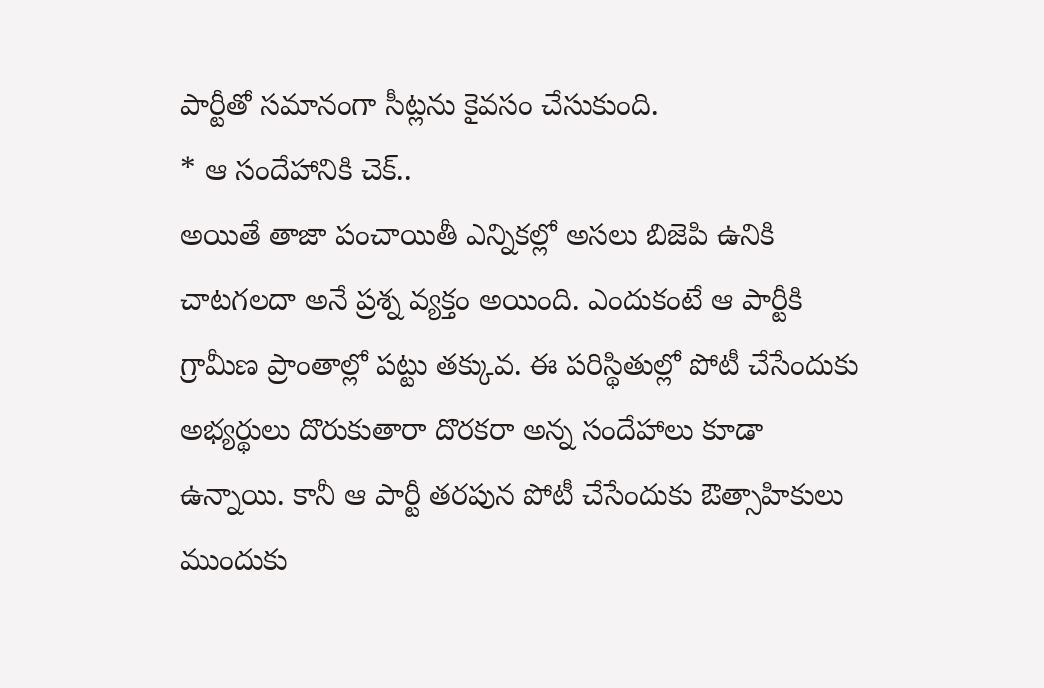పార్టీతో సమానంగా సీట్లను కైవసం చేసుకుంది.
* ఆ సందేహానికి చెక్..
అయితే తాజా పంచాయితీ ఎన్నికల్లో అసలు బిజెపి ఉనికి చాటగలదా అనే ప్రశ్న వ్యక్తం అయింది. ఎందుకంటే ఆ పార్టీకి గ్రామీణ ప్రాంతాల్లో పట్టు తక్కువ. ఈ పరిస్థితుల్లో పోటీ చేసేందుకు అభ్యర్థులు దొరుకుతారా దొరకరా అన్న సందేహాలు కూడా ఉన్నాయి. కానీ ఆ పార్టీ తరపున పోటీ చేసేందుకు ఔత్సాహికులు ముందుకు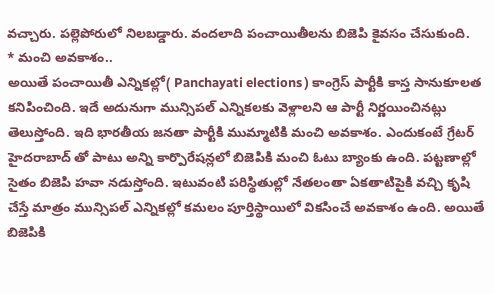వచ్చారు. పల్లెపోరులో నిలబడ్డారు. వందలాది పంచాయితీలను బిజెపి కైవసం చేసుకుంది.
* మంచి అవకాశం..
అయితే పంచాయితీ ఎన్నికల్లో( Panchayati elections ) కాంగ్రెస్ పార్టీకి కాస్త సానుకూలత కనిపించింది. ఇదే అదునుగా మున్సిపల్ ఎన్నికలకు వెళ్లాలని ఆ పార్టీ నిర్ణయించినట్లు తెలుస్తోంది. ఇది భారతీయ జనతా పార్టీకి ముమ్మాటికి మంచి అవకాశం. ఎందుకంటే గ్రేటర్ హైదరాబాద్ తో పాటు అన్ని కార్పొరేషన్లలో బిజెపికి మంచి ఓటు బ్యాంకు ఉంది. పట్టణాల్లో సైతం బిజెపి హవా నడుస్తోంది. ఇటువంటి పరిస్థితుల్లో నేతలంతా ఏకతాటిపైకి వచ్చి కృషి చేస్తే మాత్రం మున్సిపల్ ఎన్నికల్లో కమలం పూర్తిస్థాయిలో వికసించే అవకాశం ఉంది. అయితే బిజెపికి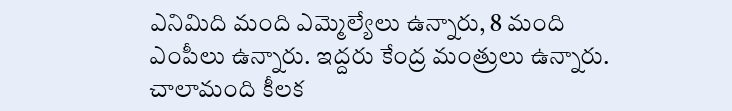ఎనిమిది మంది ఎమ్మెల్యేలు ఉన్నారు, 8 మంది ఎంపీలు ఉన్నారు. ఇద్దరు కేంద్ర మంత్రులు ఉన్నారు. చాలామంది కీలక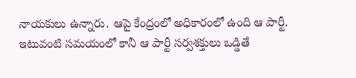నాయకులు ఉన్నారు. ఆపై కేంద్రంలో అధికారంలో ఉంది ఆ పార్టీ. ఇటువంటి సమయంలో కానీ ఆ పార్టీ సర్వశక్తులు ఒడ్డితే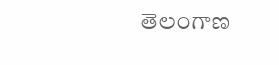తెలంగాణ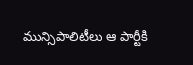మున్సిపాలిటీలు ఆ పార్టీకి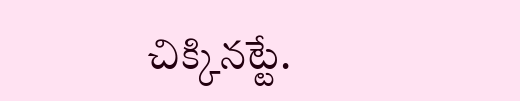చిక్కినట్టే.